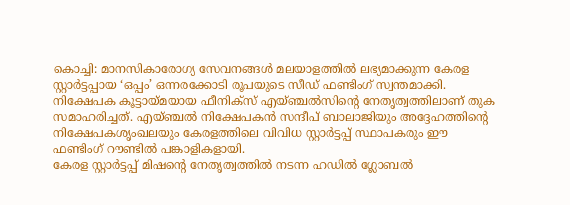കൊച്ചി: മാനസികാരോഗ്യ സേവനങ്ങൾ മലയാളത്തിൽ ലഭ്യമാക്കുന്ന കേരള സ്റ്റാർട്ടപ്പായ ‘ഒപ്പം’ ഒന്നരക്കോടി രൂപയുടെ സീഡ് ഫണ്ടിംഗ് സ്വന്തമാക്കി.
നിക്ഷേപക കൂട്ടായ്മയായ ഫീനിക്സ് എയ്ഞ്ചൽസിന്റെ നേതൃത്വത്തിലാണ് തുക സമാഹരിച്ചത്. എയ്ഞ്ചൽ നിക്ഷേപകൻ സന്ദീപ് ബാലാജിയും അദ്ദേഹത്തിന്റെ നിക്ഷേപകശൃംഖലയും കേരളത്തിലെ വിവിധ സ്റ്റാർട്ടപ്പ് സ്ഥാപകരും ഈ ഫണ്ടിംഗ് റൗണ്ടിൽ പങ്കാളികളായി.
കേരള സ്റ്റാർട്ടപ്പ് മിഷന്റെ നേതൃത്വത്തിൽ നടന്ന ഹഡിൽ ഗ്ലോബൽ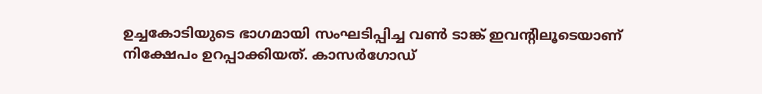ഉച്ചകോടിയുടെ ഭാഗമായി സംഘടിപ്പിച്ച വൺ ടാങ്ക് ഇവന്റിലൂടെയാണ് നിക്ഷേപം ഉറപ്പാക്കിയത്. കാസർഗോഡ്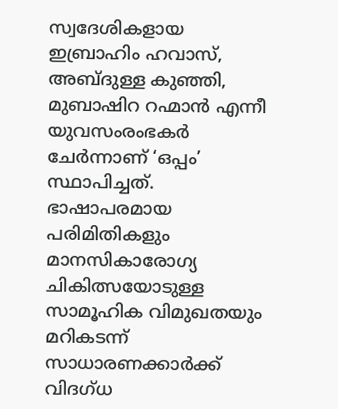സ്വദേശികളായ ഇബ്രാഹിം ഹവാസ്, അബ്ദുള്ള കുഞ്ഞി, മുബാഷിറ റഹ്മാൻ എന്നീ യുവസംരംഭകർ ചേർന്നാണ് ‘ഒപ്പം’ സ്ഥാപിച്ചത്.
ഭാഷാപരമായ പരിമിതികളും മാനസികാരോഗ്യ ചികിത്സയോടുള്ള സാമൂഹിക വിമുഖതയും മറികടന്ന് സാധാരണക്കാർക്ക് വിദഗ്ധ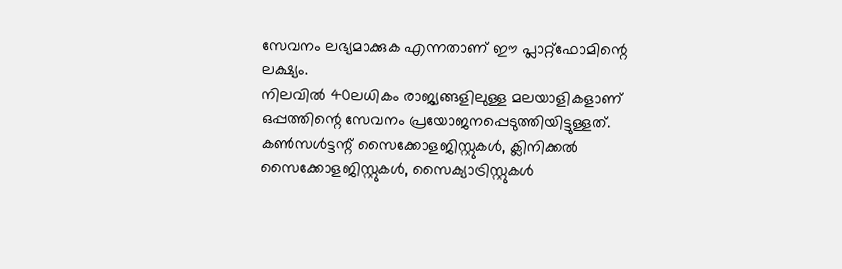സേവനം ലഭ്യമാക്കുക എന്നതാണ് ഈ പ്ലാറ്റ്ഫോമിന്റെ ലക്ഷ്യം.
നിലവിൽ 40ലധികം രാജ്യങ്ങളിലുള്ള മലയാളികളാണ് ഒപ്പത്തിന്റെ സേവനം പ്രയോജനപ്പെടുത്തിയിട്ടുള്ളത്. കൺസൾട്ടന്റ് സൈക്കോളജിസ്റ്റുകൾ, ക്ലിനിക്കൽ സൈക്കോളജിസ്റ്റുകൾ, സൈക്യാട്രിസ്റ്റുകൾ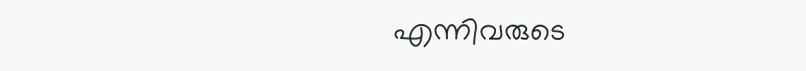എന്നിവരുടെ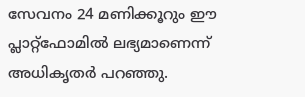സേവനം 24 മണിക്കൂറും ഈ പ്ലാറ്റ്ഫോമിൽ ലഭ്യമാണെന്ന് അധികൃതർ പറഞ്ഞു.